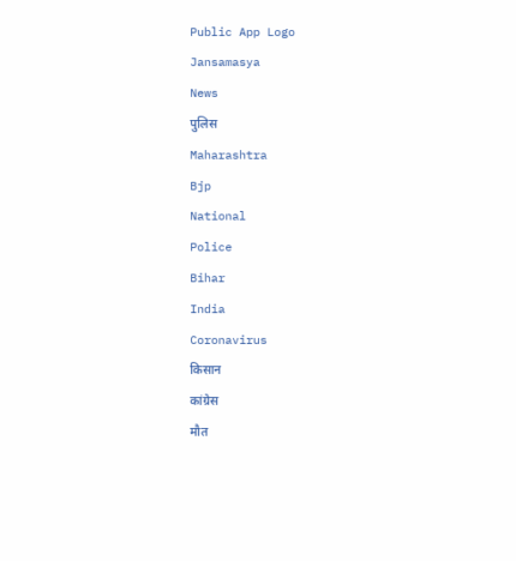Public App Logo
Jansamasya
News
पुलिस
Maharashtra
Bjp
National
Police
Bihar
India
Coronavirus
किसान
कांग्रेस
मौत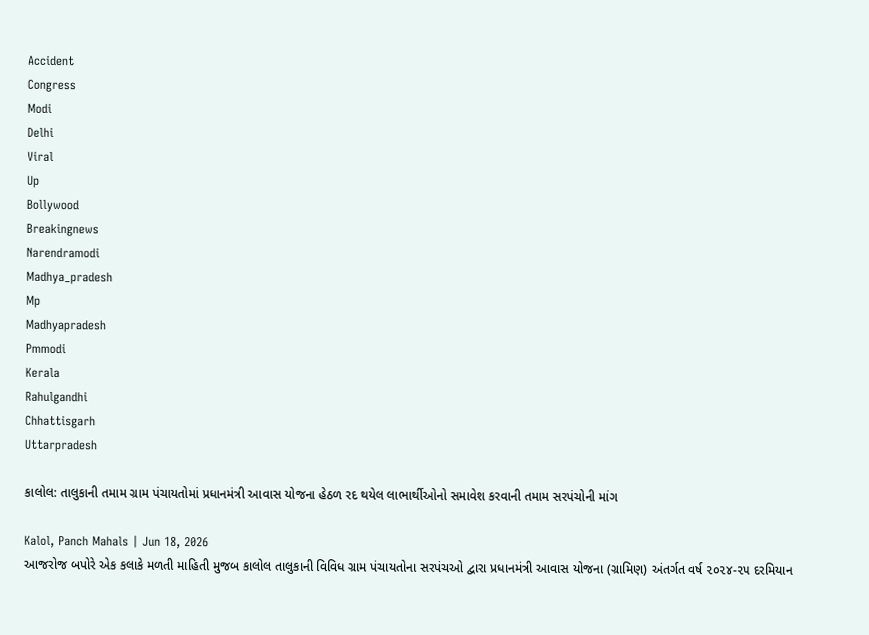Accident
Congress
Modi
Delhi
Viral
Up
Bollywood
Breakingnews
Narendramodi
Madhya_pradesh
Mp
Madhyapradesh
Pmmodi
Kerala
Rahulgandhi
Chhattisgarh
Uttarpradesh

કાલોલ: તાલુકાની તમામ ગ્રામ પંચાયતોમાં પ્રધાનમંત્રી આવાસ યોજના હેઠળ રદ થયેલ લાભાર્થીઓનો સમાવેશ કરવાની તમામ સરપંચોની માંગ

Kalol, Panch Mahals | Jun 18, 2026
આજરોજ બપોરે એક કલાકે મળતી માહિતી મુજબ કાલોલ તાલુકાની વિવિધ ગ્રામ પંચાયતોના સરપંચઓ દ્વારા પ્રધાનમંત્રી આવાસ યોજના (ગ્રામિણ) અંતર્ગત વર્ષ ૨૦૨૪-૨૫ દરમિયાન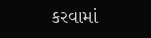કરવામાં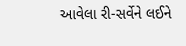આવેલા રી-સર્વેને લઈને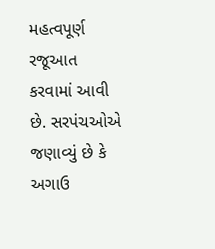મહત્વપૂર્ણ રજૂઆત કરવામાં આવી છે. સરપંચઓએ જણાવ્યું છે કે અગાઉ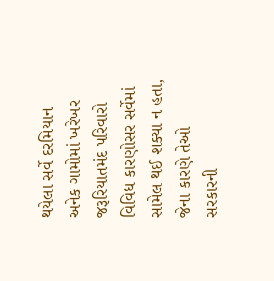થયેલા સર્વે દરમિયાન અનેક ગામોમાં ખરેખર જરૂરિયાતમંદ પરિવારો વિવિધ કારણોસર સર્વેમાં સામેલ થઈ શક્યા ન હતા, જેના કારણે તેઓ સરકારની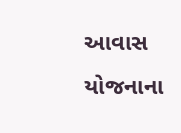આવાસ યોજનાના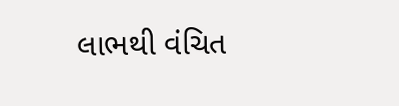લાભથી વંચિત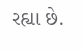રહ્યા છે.